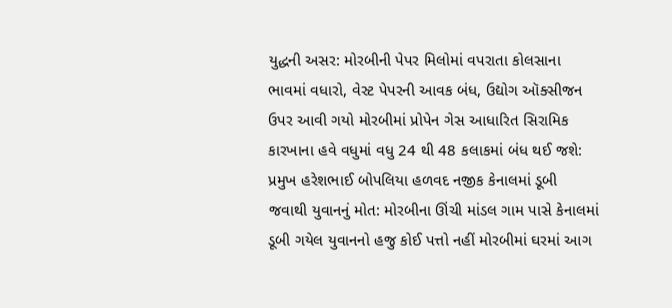યુદ્ધની અસર: મોરબીની પેપર મિલોમાં વપરાતા કોલસાના ભાવમાં વધારો, વેસ્ટ પેપરની આવક બંધ, ઉદ્યોગ ઑક્સીજન ઉપર આવી ગયો મોરબીમાં પ્રોપેન ગેસ આધારિત સિરામિક કારખાના હવે વધુમાં વધુ 24 થી 48 કલાકમાં બંધ થઈ જશે: પ્રમુખ હરેશભાઈ બોપલિયા હળવદ નજીક કેનાલમાં ડૂબી જવાથી યુવાનનું મોત: મોરબીના ઊંચી માંડલ ગામ પાસે કેનાલમાં ડૂબી ગયેલ યુવાનનો હજુ કોઈ પત્તો નહીં મોરબીમાં ઘરમાં આગ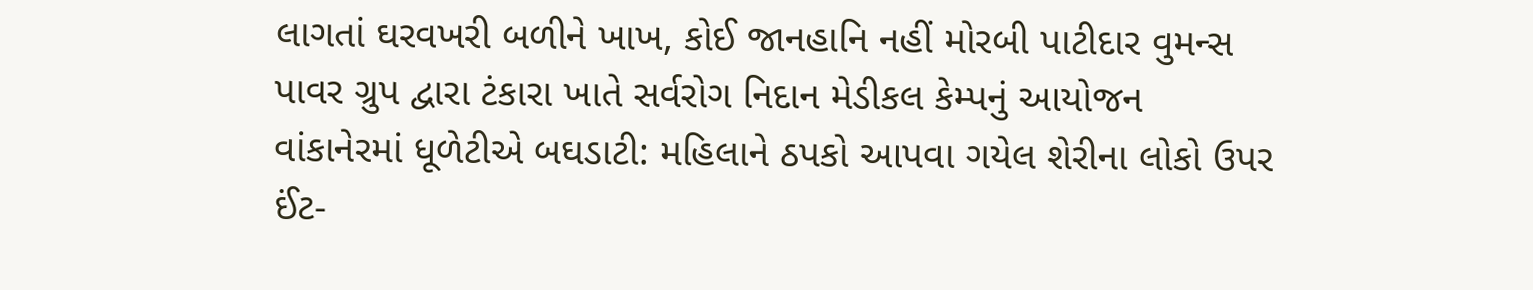લાગતાં ઘરવખરી બળીને ખાખ, કોઈ જાનહાનિ નહીં મોરબી પાટીદાર વુમન્સ પાવર ગ્રુપ દ્વારા ટંકારા ખાતે સર્વરોગ નિદાન મેડીકલ કેમ્પનું આયોજન  વાંકાનેરમાં ધૂળેટીએ બઘડાટી: મહિલાને ઠપકો આપવા ગયેલ શેરીના લોકો ઉપર ઈંટ-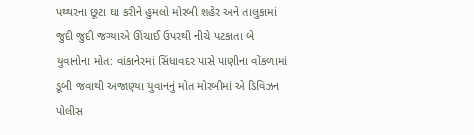પથ્થરના છૂટા ઘા કરીને હુમલો મોરબી શહેર અને તાલુકામાં જુદી જુદી જગ્યાએ ઊંચાઈ ઉપરથી નીચે પટકાતા બે યુવાનોના મોત: વાંકાનેરમાં સિંધાવદર પાસે પાણીના વોંકળામાં ડૂબી જવાથી અજાણ્યા યુવાનનું મોત મોરબીમાં એ ડિવિઝન પોલીસ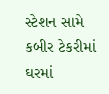સ્ટેશન સામે કબીર ટેકરીમાં ઘરમાં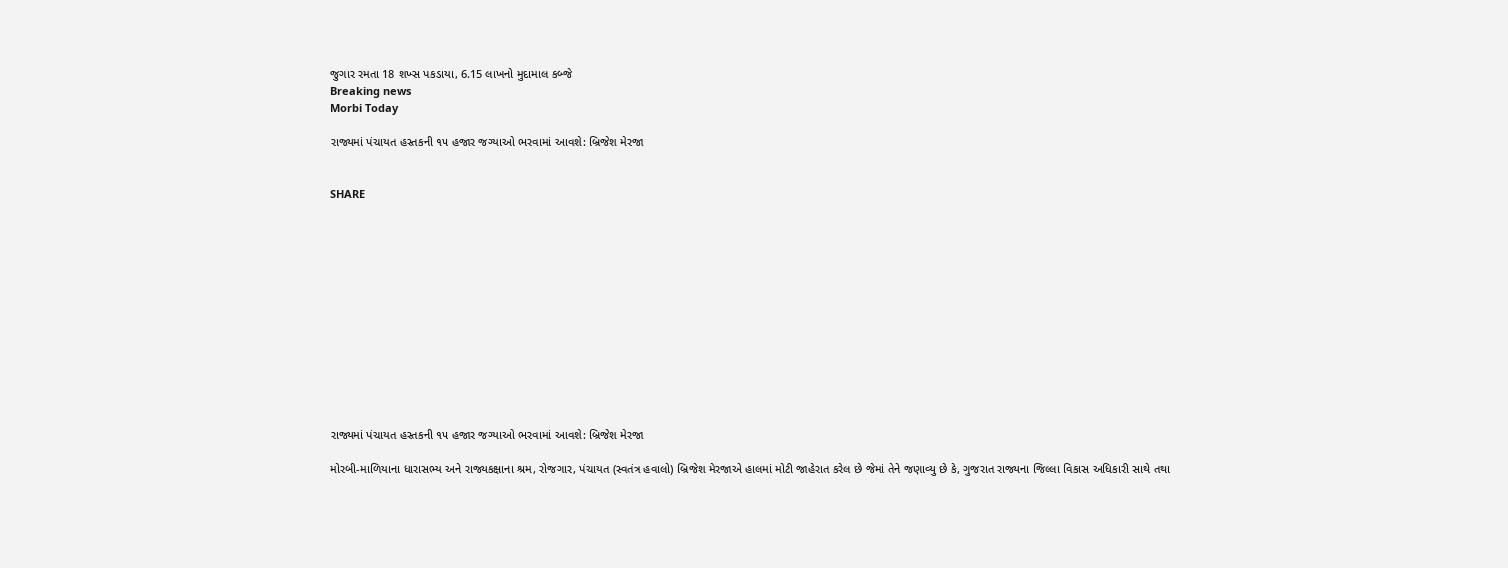જુગાર રમતા 18 શખ્સ પકડાયા, 6.15 લાખનો મુદામાલ કબ્જે
Breaking news
Morbi Today

રાજ્યમાં પંચાયત હસ્તકની ૧૫ હજાર જગ્યાઓ ભરવામાં આવશે: બ્રિજેશ મેરજા


SHARE













રાજ્યમાં પંચાયત હસ્તકની ૧૫ હજાર જગ્યાઓ ભરવામાં આવશે: બ્રિજેશ મેરજા

મોરબી-માળિયાના ધારાસભ્ય અને રાજ્યકક્ષાના શ્રમ, રોજગાર, પંચાયત (સ્વતંત્ર હવાલો) બ્રિજેશ મેરજાએ હાલમાં મોટી જાહેરાત કરેલ છે જેમાં તેને જણાવ્યુ છે કે, ગુજરાત રાજ્યના જિલ્લા વિકાસ અધિકારી સાથે તથા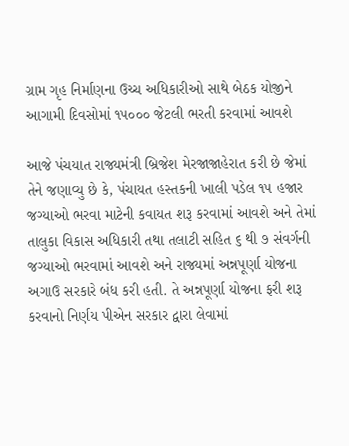ગ્રામ ગૃહ નિર્માણના ઉચ્ચ અધિકારીઓ સાથે બેઠક યોજીને આગામી દિવસોમાં ૧૫૦૦૦ જેટલી ભરતી કરવામાં આવશે

આજે પંચયાત રાજ્યમંત્રી બ્રિજેશ મેરજાજાહેરાત કરી છે જેમાં તેને જણાવ્યુ છે કે, પંચાયત હસ્તકની ખાલી પડેલ ૧૫ હજાર જગ્યાઓ ભરવા માટેની કવાયત શરૂ કરવામાં આવશે અને તેમાં તાલુકા વિકાસ અધિકારી તથા તલાટી સહિત ૬ થી ૭ સંવર્ગની જગ્યાઓ ભરવામાં આવશે અને રાજ્યમાં અન્નપૂર્ણા યોજના અગાઉ સરકારે બંધ કરી હતી. તે અન્નપૂર્ણા યોજના ફરી શરૂ કરવાનો નિર્ણય પીએન સરકાર દ્વારા લેવામાં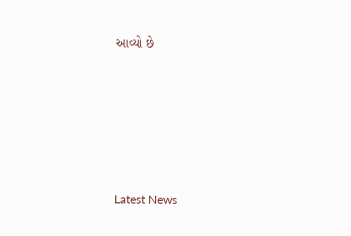આવ્યો છે






Latest News